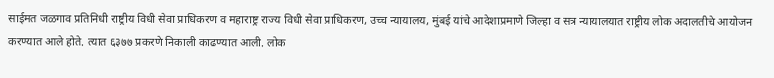साईमत जळगाव प्रतिनिधी राष्ट्रीय विधी सेवा प्राधिकरण व महाराष्ट्र राज्य विधी सेवा प्राधिकरण, उच्च न्यायालय, मुंबई यांचे आदेशाप्रमाणे जिल्हा व सत्र न्यायालयात राष्ट्रीय लोक अदालतीचे आयोजन करण्यात आले होते. त्यात ६३७७ प्रकरणे निकाली काढण्यात आली. लोक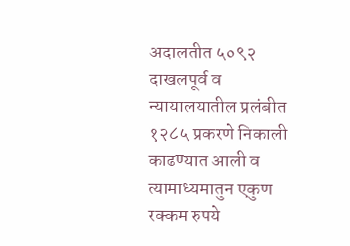अदालतीत ५०९२ दाखलपूर्व व न्यायालयातील प्रलंबीत १२८५ प्रकरणे निकाली काढण्यात आली व त्यामाध्यमातुन एकुण रक्कम रुपये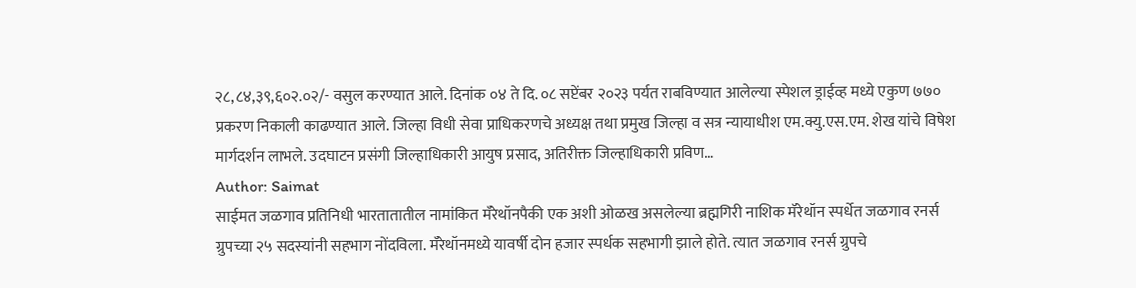२८,८४,३९,६०२.०२/- वसुल करण्यात आले. दिनांक ०४ ते दि. ०८ सप्टेंबर २०२३ पर्यत राबविण्यात आलेल्या स्पेशल ड्राईव्ह मध्ये एकुण ७७० प्रकरण निकाली काढण्यात आले. जिल्हा विधी सेवा प्राधिकरणचे अध्यक्ष तथा प्रमुख जिल्हा व सत्र न्यायाधीश एम.क्यु.एस.एम. शेख यांचे विषेश मार्गदर्शन लाभले. उदघाटन प्रसंगी जिल्हाधिकारी आयुष प्रसाद, अतिरीक्त जिल्हाधिकारी प्रविण…
Author: Saimat
साईमत जळगाव प्रतिनिधी भारतातातील नामांकित मॅरेथॉनपैकी एक अशी ओळख असलेल्या ब्रह्मगिरी नाशिक मॅरेथॉन स्पर्धेत जळगाव रनर्स ग्रुपच्या २५ सदस्यांनी सहभाग नोंदविला. मॅरेथॉनमध्ये यावर्षी दोन हजार स्पर्धक सहभागी झाले होते. त्यात जळगाव रनर्स ग्रुपचे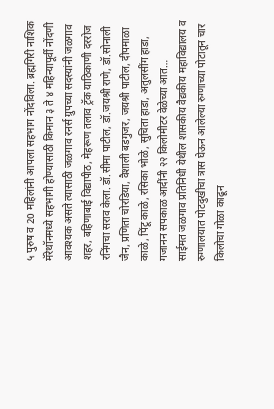५ पुरुष व 20 महिलांनी आपला सहभाग नोंदविला. ब्रह्मगिरी नाशिक मॅरेथॉनमध्ये सहभागी होण्यासाठी किमान ३ ते ४ महिन्यापूर्वी नोंदणी आवश्यक असते त्यासाठी जळगाव रनर्स ग्रुपच्या सदस्यांनी जळगाव शहर, बहिणाबाई विद्यापीठ, मेहरूण तलाव ट्रॅक याठिकाणी दररोज रनिंगचा सराव केला. डॉ.सीमा पाटील, डॉ.जयश्री राणे, डॉ.सोनाली जैन, प्रणिता चोरडिया, वैशाली बडगुजर, जयश्री पाटील, दीपमाळा काळे, पिंटू काळे, रसिका भोळे, सुचिता हाडा, अतुलसींग हाडा, गजानन सपकाळ आदींनी २२ किलोमीटर वेळेच्या आत…
साईमत जळगाव प्रतिनिधी येथील शासकीय वैद्यकीय महाविद्यालय व रुग्णालयात पोटदुखीचा त्रास घेऊन आलेल्या रुग्णाच्या पोटातून चार किलोचा गोळा काढून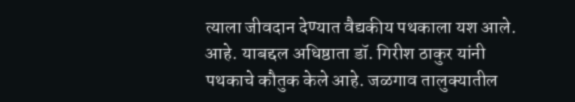त्याला जीवदान देण्यात वैद्यकीय पथकाला यश आले. आहे. याबद्दल अधिष्ठाता डॉ. गिरीश ठाकुर यांनी पथकाचे कौतुक केले आहे. जळगाव तालुक्यातील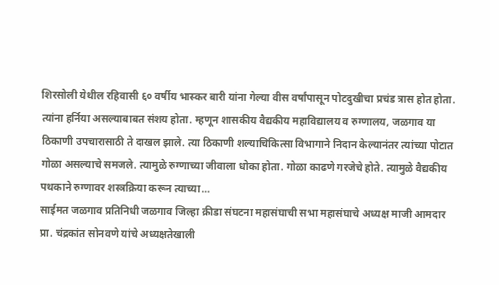शिरसोली येथील रहिवासी ६० वर्षीय भास्कर बारी यांना गेल्या वीस वर्षांपासून पोटदुखीचा प्रचंड त्रास होत होता. त्यांना हर्निया असल्याबाबत संशय होता. म्हणून शासकीय वैद्यकीय महाविद्यालय व रुग्णालय, जळगाव या ठिकाणी उपचारासाठी ते दाखल झाले. त्या ठिकाणी शल्याचिकित्सा विभागाने निदान केल्यानंतर त्यांच्या पोटात गोळा असल्याचे समजले. त्यामुळे रुग्णाच्या जीवाला धोका होता. गोळा काढणे गरजेचे होते. त्यामुळे वैद्यकीय पथकाने रुग्णावर शस्त्रक्रिया करून त्याच्या…
साईमत जळगाव प्रतिनिधी जळगाव जिल्हा क्रीडा संघटना महासंघाची सभा महासंघाचे अध्यक्ष माजी आमदार प्रा. चंद्रकांत सोनवणे यांचे अध्यक्षतेखाली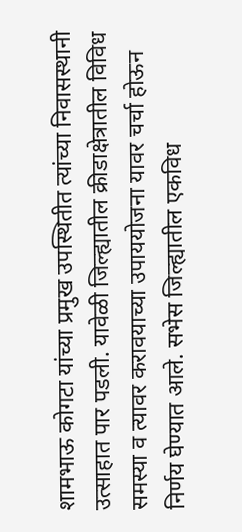शामभाऊ कोगटा यांच्या प्रमुख उपस्थितीत त्यांच्या निवासस्थानी उत्साहात पार पडली. यावेळी जिल्ह्यातील क्रीडाक्षेत्रातील विविध समस्या व त्यावर करावयाच्या उपाययोजना यावर चर्चा होऊन निर्णय घेण्यात आले. सभेस जिल्ह्यातील एकविध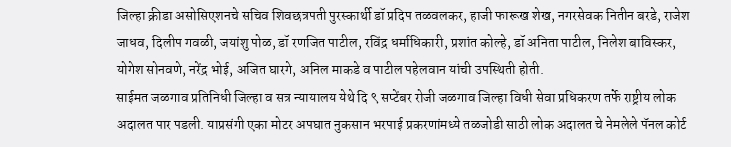जिल्हा क्रीडा असोसिएशनचे सचिव शिवछत्रपती पुरस्कार्थी डॉ प्रदिप तळवलकर, हाजी फारूख शेख, नगरसेवक नितीन बरडे, राजेश जाधव, दिलीप गवळी, जयांशु पोळ, डॉ रणजित पाटील, रविंद्र धर्माधिकारी, प्रशांत कोल्हे, डॉ अनिता पाटील, निलेश बाविस्कर, योगेश सोनवणे, नरेंद्र भोई, अजित घारगे, अनिल माकडे व पाटील पहेलवान यांची उपस्थिती होती.
साईमत जळगाव प्रतिनिधी जिल्हा व सत्र न्यायालय येथे दि ९ सप्टेंबर रोजी जळगाव जिल्हा विधी सेवा प्रधिकरण तर्फे राष्ट्रीय लोक अदालत पार पडली. याप्रसंगी एका मोटर अपघात नुकसान भरपाई प्रकरणांमध्ये तळजोडी साठी लोक अदालत चे नेमलेले पॅनल कोर्ट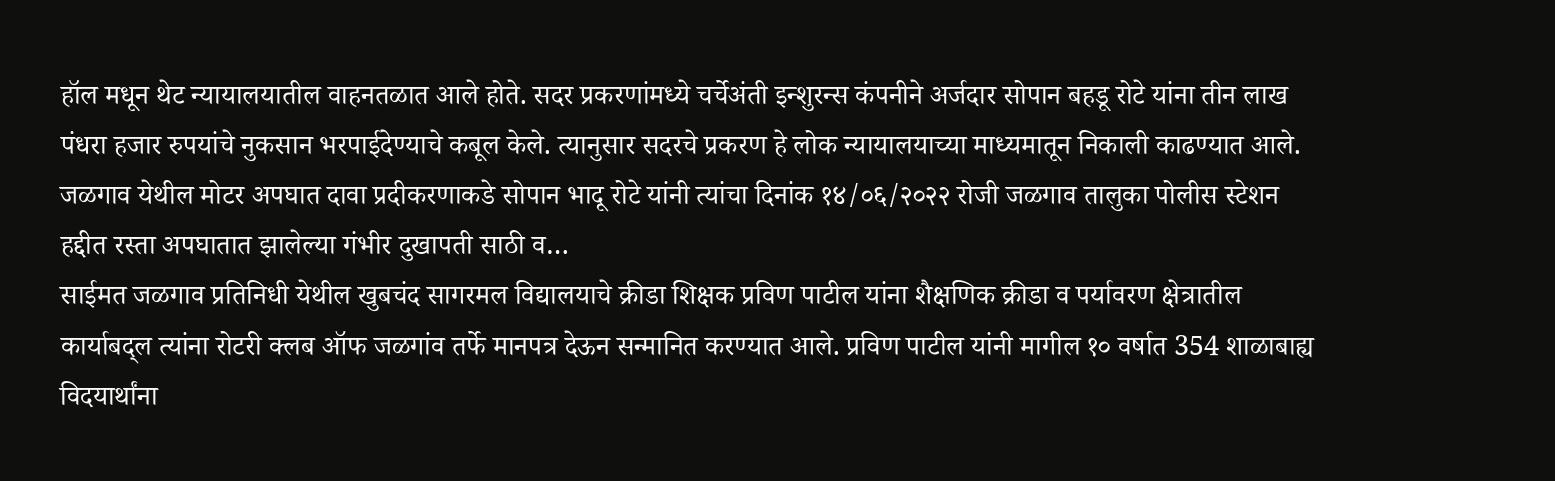हॉल मधून थेट न्यायालयातील वाहनतळात आले होते. सदर प्रकरणांमध्ये चर्चेअंती इन्शुरन्स कंपनीने अर्जदार सोपान बहडू रोटे यांना तीन लाख पंधरा हजार रुपयांचे नुकसान भरपाईदेण्याचे कबूल केले. त्यानुसार सदरचे प्रकरण हे लोक न्यायालयाच्या माध्यमातून निकाली काढण्यात आले. जळगाव येथील मोटर अपघात दावा प्रदीकरणाकडे सोपान भादू रोटे यांनी त्यांचा दिनांक १४/०६/२०२२ रोजी जळगाव तालुका पोलीस स्टेशन हद्दीत रस्ता अपघातात झालेल्या गंभीर दुखापती साठी व…
साईमत जळगाव प्रतिनिधी येथील खुबचंद सागरमल विद्यालयाचे क्रीडा शिक्षक प्रविण पाटील यांना शैक्षणिक क्रीडा व पर्यावरण क्षेत्रातील कार्याबद्ल त्यांना रोटरी क्लब ऑफ जळगांव तर्फे मानपत्र देऊन सन्मानित करण्यात आले. प्रविण पाटील यांनी मागील १० वर्षात 354 शाळाबाह्य विदयार्थांना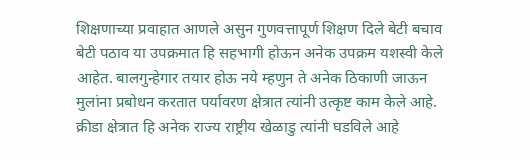शिक्षणाच्या प्रवाहात आणले असुन गुणवत्तापूर्ण शिक्षण दिले बेटी बचाव बेटी पठाव या उपक्रमात हि सहभागी होऊन अनेक उपक्रम यशस्वी केले आहेत. बालगुन्हेगार तयार होऊ नये म्हणुन ते अनेक ठिकाणी जाऊन मुलांना प्रबोधन करतात पर्यावरण क्षेत्रात त्यांनी उत्कृष्ट काम केले आहे. क्रीडा क्षेत्रात हि अनेक राज्य राष्ट्रीय खेळाडु त्यांनी घडविले आहे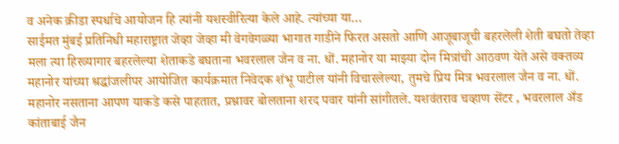व अनेक क्रीडा स्पर्धाचे आयोजन हि त्यांनी यशस्वीरित्या केले आहे. त्यांच्या या…
साईमत मुंबई प्रतिनिधी महाराष्ट्रात जेव्हा जेव्हा मी वेगवेगळ्या भागात गाडीने फिरत असतो आणि आजूबाजूची बहरलेली शेती बघतो तेव्हा मला त्या हिरव्यागार बहरलेल्या शेताकडे बघताना भवरलाल जैन व ना. धों. महानोर या माझ्या दोन मित्रांची आठवण येते असे वक्तव्य महानोर यांच्या श्रद्धांजलीपर आयोजित कार्यक्रमात निवेदक शंभू पाटील यांनी विचारलेल्या, तुमचे प्रिय मित्र भवरलाल जैन व ना. धों. महानोर नसताना आपण याकडे कसे पाहतात, प्रश्नावर बोलताना शरद पवार यांनी सांगीतले. यशवंतराव चव्हाण सेंटर , भवरलाल अँड कांताबाई जैन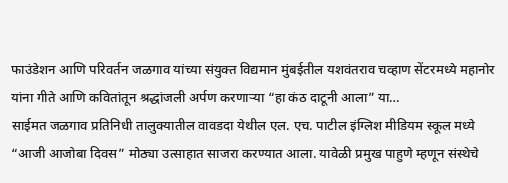फाउंडेशन आणि परिवर्तन जळगाव यांच्या संयुक्त विद्यमान मुंबईतील यशवंतराव चव्हाण सेंटरमध्ये महानोर यांना गीते आणि कवितांतून श्रद्धांजली अर्पण करणाऱ्या “हा कंठ दाटूनी आला” या…
साईमत जळगाव प्रतिनिधी तालुक्यातील वावडदा येथील एल. एच. पाटील इंग्लिश मीडियम स्कूल मध्ये “आजी आजोबा दिवस” मोठ्या उत्साहात साजरा करण्यात आला. यावेळी प्रमुख पाहुणे म्हणून संस्थेचे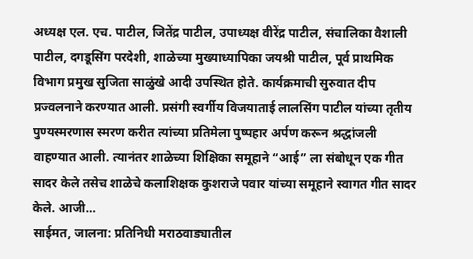अध्यक्ष एल. एच. पाटील, जितेंद्र पाटील, उपाध्यक्ष वीरेंद्र पाटील, संचालिका वैशाली पाटील, दगडूसिंग परदेशी, शाळेच्या मुख्याध्यापिका जयश्री पाटील, पूर्व प्राथमिक विभाग प्रमुख सुजिता साळुंखे आदी उपस्थित होते. कार्यक्रमाची सुरुवात दीप प्रज्वलनाने करण्यात आली. प्रसंगी स्वर्गीय विजयाताई लालसिंग पाटील यांच्या तृतीय पुण्यस्मरणास स्मरण करीत त्यांच्या प्रतिमेला पुष्पहार अर्पण करून श्रद्धांजली वाहण्यात आली. त्यानंतर शाळेच्या शिक्षिका समूहाने “आई” ला संबोधून एक गीत सादर केले तसेच शाळेचे कलाशिक्षक कुशराजे पवार यांच्या समूहाने स्वागत गीत सादर केले. आजी…
साईमत, जालना: प्रतिनिधी मराठवाड्यातील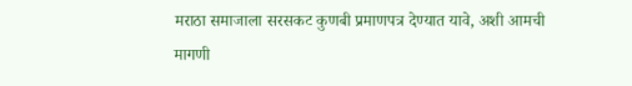मराठा समाजाला सरसकट कुणबी प्रमाणपत्र देण्यात यावे, अशी आमची मागणी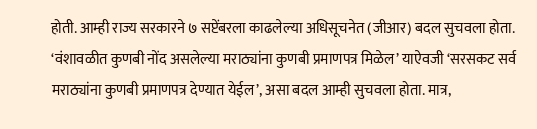होती. आम्ही राज्य सरकारने ७ सप्टेंबरला काढलेल्या अधिसूचनेत (जीआर) बदल सुचवला होता. ‘वंशावळीत कुणबी नोंद असलेल्या मराठ्यांना कुणबी प्रमाणपत्र मिळेल’ याऐवजी ‘सरसकट सर्व मराठ्यांना कुणबी प्रमाणपत्र देण्यात येईल’, असा बदल आम्ही सुचवला होता. मात्र,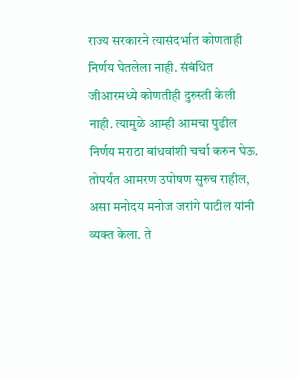राज्य सरकारने त्यासंदर्भात कोणताही निर्णय घेतलेला नाही. संबंधित जीआरमध्ये कोणतीही दुरुस्ती केली नाही. त्यामुळे आम्ही आमचा पुढील निर्णय मराठा बांधवांशी चर्चा करुन घेऊ. तोपर्यंत आमरण उपोषण सुरुच राहील, असा मनोदय मनोज जरांगे पाटील यांनी व्यक्त केला. ते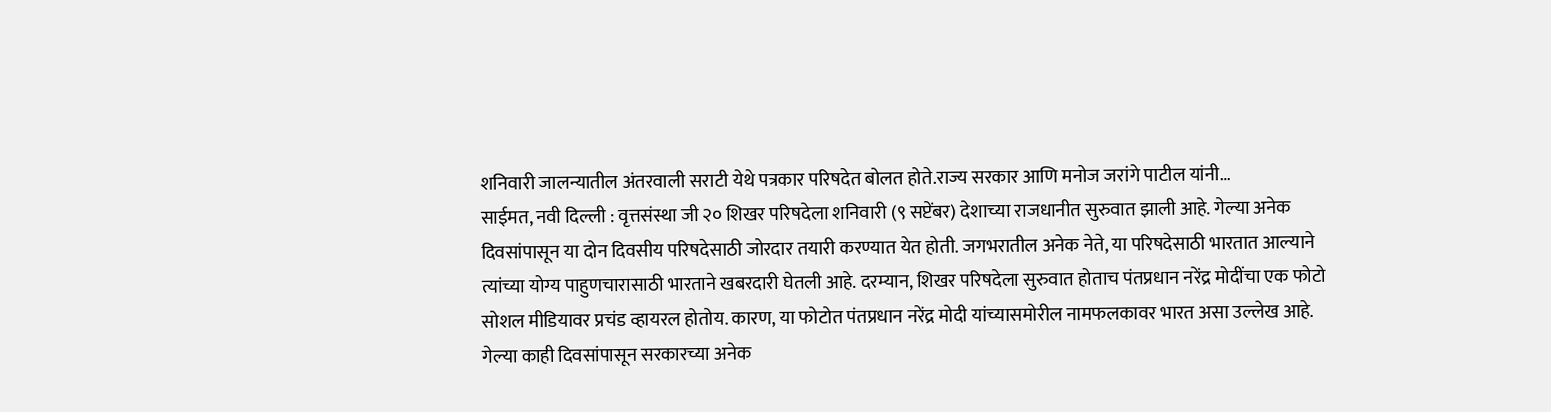शनिवारी जालन्यातील अंतरवाली सराटी येथे पत्रकार परिषदेत बोलत होते.राज्य सरकार आणि मनोज जरांगे पाटील यांनी…
साईमत, नवी दिल्ली : वृत्तसंस्था जी २० शिखर परिषदेला शनिवारी (९ सप्टेंबर) देशाच्या राजधानीत सुरुवात झाली आहे. गेल्या अनेक दिवसांपासून या दोन दिवसीय परिषदेसाठी जोरदार तयारी करण्यात येत होती. जगभरातील अनेक नेते, या परिषदेसाठी भारतात आल्याने त्यांच्या योग्य पाहुणचारासाठी भारताने खबरदारी घेतली आहे. दरम्यान, शिखर परिषदेला सुरुवात होताच पंतप्रधान नरेंद्र मोदींचा एक फोटो सोशल मीडियावर प्रचंड व्हायरल होतोय. कारण, या फोटोत पंतप्रधान नरेंद्र मोदी यांच्यासमोरील नामफलकावर भारत असा उल्लेख आहे. गेल्या काही दिवसांपासून सरकारच्या अनेक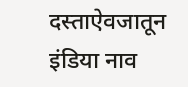दस्ताऐवजातून इंडिया नाव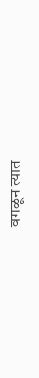वगळून त्यात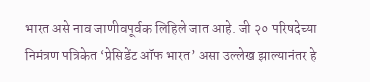भारत असे नाव जाणीवपूर्वक लिहिले जात आहे. जी २० परिषदेच्या निमंत्रण पत्रिकेत ‘प्रेसिडेंट ऑफ भारत’ असा उल्लेख झाल्यानंतर हे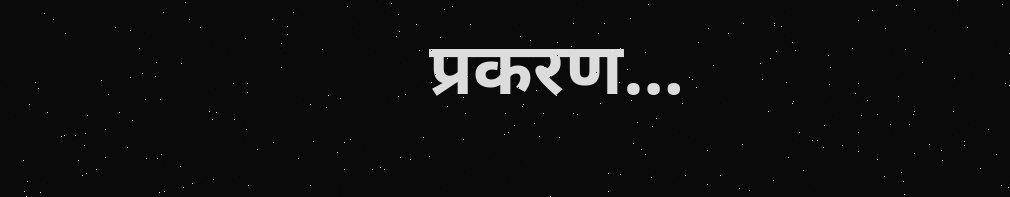प्रकरण…